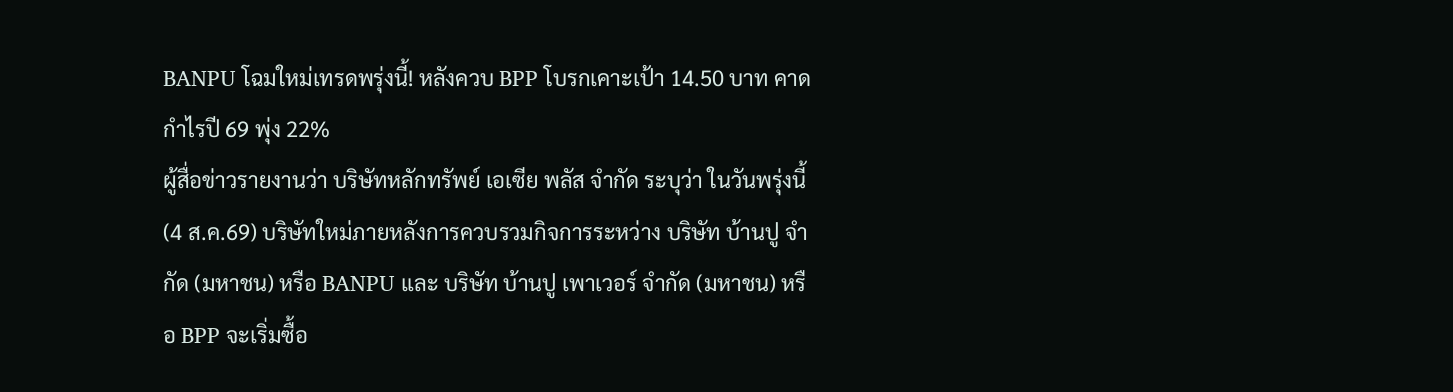BANPU โฉมใหม่เทรดพรุ่งนี้! หลังควบ BPP โบรกเคาะเป้า 14.50 บาท คาดกำไรปี 69 พุ่ง 22%
ผู้สื่อข่าวรายงานว่า บริษัทหลักทรัพย์ เอเซีย พลัส จำกัด ระบุว่า ในวันพรุ่งนี้ (4 ส.ค.69) บริษัทใหม่ภายหลังการควบรวมกิจการระหว่าง บริษัท บ้านปู จำกัด (มหาชน) หรือ BANPU และ บริษัท บ้านปู เพาเวอร์ จำกัด (มหาชน) หรือ BPP จะเริ่มซื้อ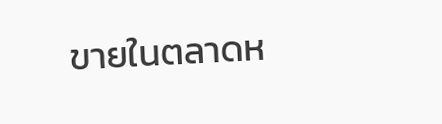ขายในตลาดห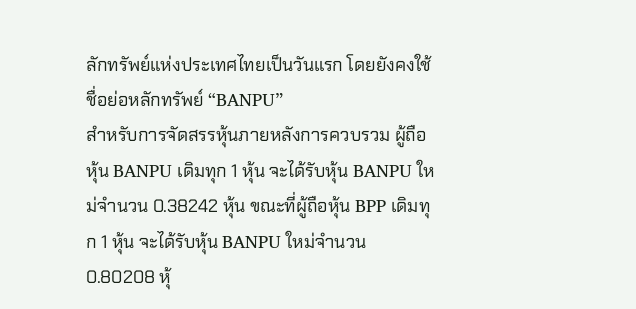ลักทรัพย์แห่งประเทศไทยเป็นวันแรก โดยยังคงใช้ชื่อย่อหลักทรัพย์ “BANPU”
สำหรับการจัดสรรหุ้นภายหลังการควบรวม ผู้ถือหุ้น BANPU เดิมทุก 1 หุ้น จะได้รับหุ้น BANPU ใหม่จำนวน 0.38242 หุ้น ขณะที่ผู้ถือหุ้น BPP เดิมทุก 1 หุ้น จะได้รับหุ้น BANPU ใหม่จำนวน 0.80208 หุ้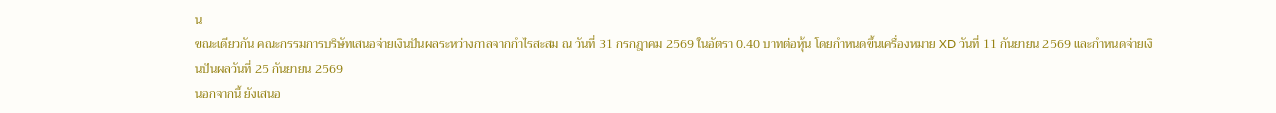น
ขณะเดียวกัน คณะกรรมการบริษัทเสนอจ่ายเงินปันผลระหว่างกาลจากกำไรสะสม ณ วันที่ 31 กรกฎาคม 2569 ในอัตรา 0.40 บาทต่อหุ้น โดยกำหนดขึ้นเครื่องหมาย XD วันที่ 11 กันยายน 2569 และกำหนดจ่ายเงินปันผลวันที่ 25 กันยายน 2569
นอกจากนี้ ยังเสนอ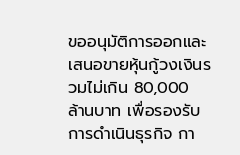ขออนุมัติการออกและเสนอขายหุ้นกู้วงเงินรวมไม่เกิน 80,000 ล้านบาท เพื่อรองรับการดำเนินธุรกิจ กา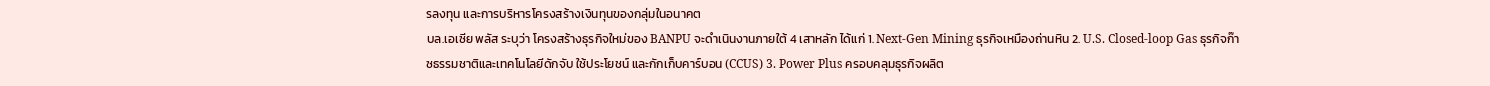รลงทุน และการบริหารโครงสร้างเงินทุนของกลุ่มในอนาคต
บล.เอเซีย พลัส ระบุว่า โครงสร้างธุรกิจใหม่ของ BANPU จะดำเนินงานภายใต้ 4 เสาหลัก ได้แก่ 1. Next-Gen Mining ธุรกิจเหมืองถ่านหิน 2. U.S. Closed-loop Gas ธุรกิจก๊าซธรรมชาติและเทคโนโลยีดักจับ ใช้ประโยชน์ และกักเก็บคาร์บอน (CCUS) 3. Power Plus ครอบคลุมธุรกิจผลิต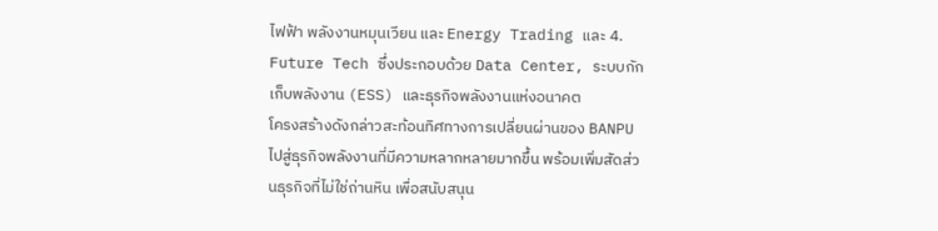ไฟฟ้า พลังงานหมุนเวียน และ Energy Trading และ 4. Future Tech ซึ่งประกอบด้วย Data Center, ระบบกักเก็บพลังงาน (ESS) และธุรกิจพลังงานแห่งอนาคต
โครงสร้างดังกล่าวสะท้อนทิศทางการเปลี่ยนผ่านของ BANPU ไปสู่ธุรกิจพลังงานที่มีความหลากหลายมากขึ้น พร้อมเพิ่มสัดส่วนธุรกิจที่ไม่ใช่ถ่านหิน เพื่อสนับสนุน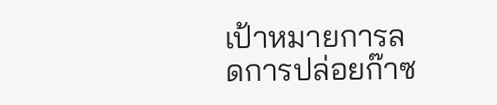เป้าหมายการลดการปล่อยก๊าซ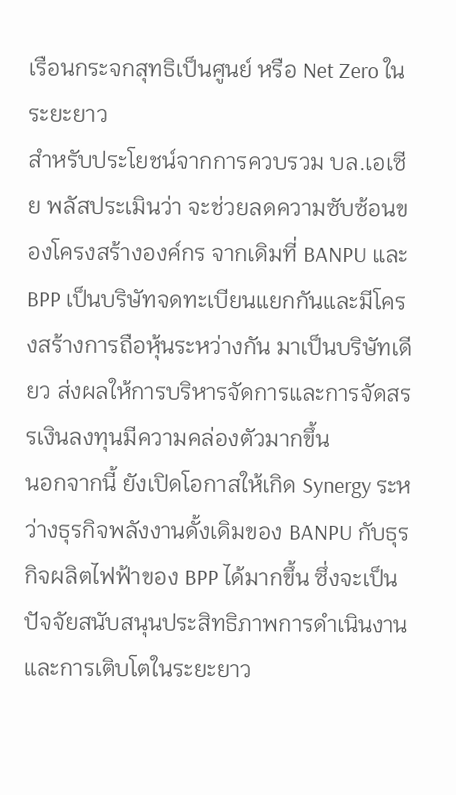เรือนกระจกสุทธิเป็นศูนย์ หรือ Net Zero ในระยะยาว
สำหรับประโยชน์จากการควบรวม บล.เอเซีย พลัสประเมินว่า จะช่วยลดความซับซ้อนของโครงสร้างองค์กร จากเดิมที่ BANPU และ BPP เป็นบริษัทจดทะเบียนแยกกันและมีโครงสร้างการถือหุ้นระหว่างกัน มาเป็นบริษัทเดียว ส่งผลให้การบริหารจัดการและการจัดสรรเงินลงทุนมีความคล่องตัวมากขึ้น
นอกจากนี้ ยังเปิดโอกาสให้เกิด Synergy ระหว่างธุรกิจพลังงานดั้งเดิมของ BANPU กับธุรกิจผลิตไฟฟ้าของ BPP ได้มากขึ้น ซึ่งจะเป็นปัจจัยสนับสนุนประสิทธิภาพการดำเนินงานและการเติบโตในระยะยาว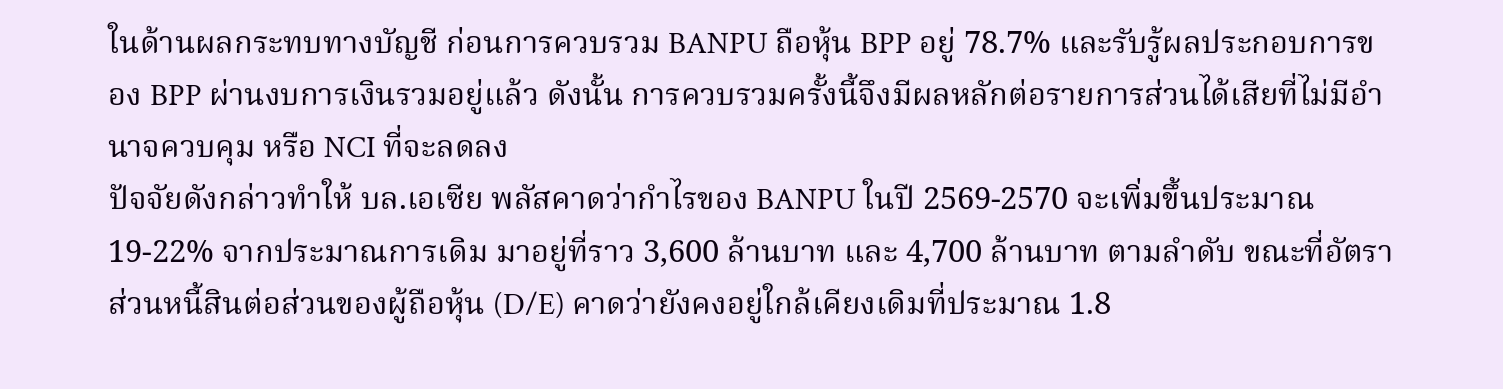ในด้านผลกระทบทางบัญชี ก่อนการควบรวม BANPU ถือหุ้น BPP อยู่ 78.7% และรับรู้ผลประกอบการของ BPP ผ่านงบการเงินรวมอยู่แล้ว ดังนั้น การควบรวมครั้งนี้จึงมีผลหลักต่อรายการส่วนได้เสียที่ไม่มีอำนาจควบคุม หรือ NCI ที่จะลดลง
ปัจจัยดังกล่าวทำให้ บล.เอเซีย พลัสคาดว่ากำไรของ BANPU ในปี 2569-2570 จะเพิ่มขึ้นประมาณ 19-22% จากประมาณการเดิม มาอยู่ที่ราว 3,600 ล้านบาท และ 4,700 ล้านบาท ตามลำดับ ขณะที่อัตราส่วนหนี้สินต่อส่วนของผู้ถือหุ้น (D/E) คาดว่ายังคงอยู่ใกล้เคียงเดิมที่ประมาณ 1.8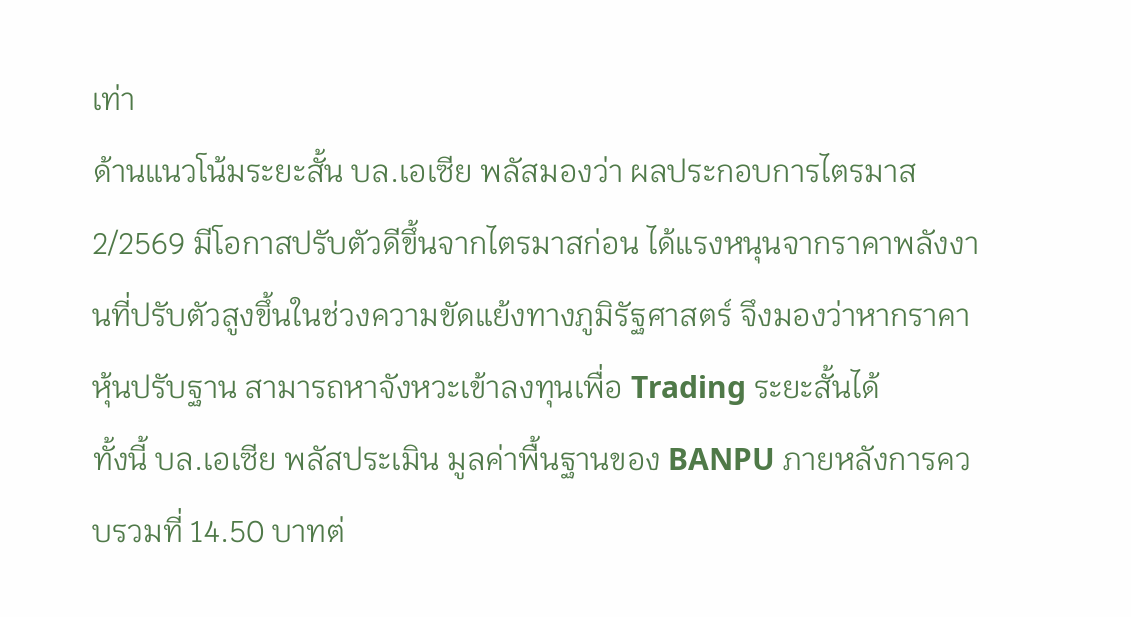เท่า
ด้านแนวโน้มระยะสั้น บล.เอเซีย พลัสมองว่า ผลประกอบการไตรมาส 2/2569 มีโอกาสปรับตัวดีขึ้นจากไตรมาสก่อน ได้แรงหนุนจากราคาพลังงานที่ปรับตัวสูงขึ้นในช่วงความขัดแย้งทางภูมิรัฐศาสตร์ จึงมองว่าหากราคาหุ้นปรับฐาน สามารถหาจังหวะเข้าลงทุนเพื่อ Trading ระยะสั้นได้
ทั้งนี้ บล.เอเซีย พลัสประเมิน มูลค่าพื้นฐานของ BANPU ภายหลังการควบรวมที่ 14.50 บาทต่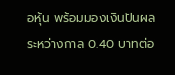อหุ้น พร้อมมองเงินปันผลระหว่างกาล 0.40 บาทต่อ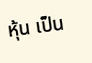หุ้น เป็น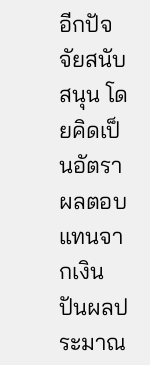อีกปัจจัยสนับสนุน โดยคิดเป็นอัตราผลตอบแทนจากเงินปันผลประมาณ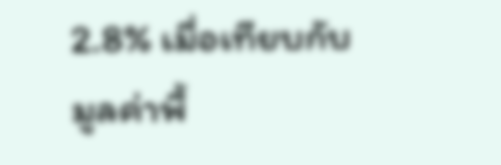2.8% เมื่อเทียบกับมูลค่าพื้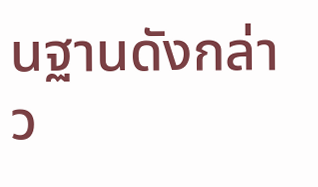นฐานดังกล่าว